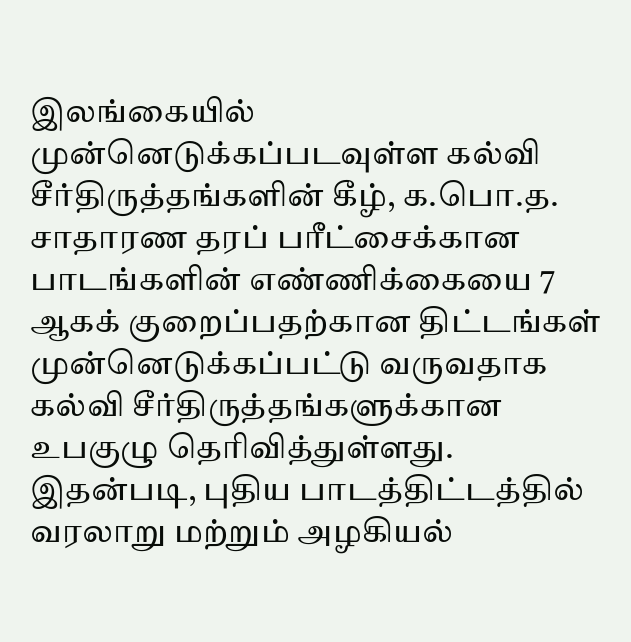இலங்கையில் முன்னெடுக்கப்படவுள்ள கல்வி சீர்திருத்தங்களின் கீழ், க.பொ.த. சாதாரண தரப் பரீட்சைக்கான பாடங்களின் எண்ணிக்கையை 7 ஆகக் குறைப்பதற்கான திட்டங்கள் முன்னெடுக்கப்பட்டு வருவதாக கல்வி சீர்திருத்தங்களுக்கான உபகுழு தெரிவித்துள்ளது.
இதன்படி, புதிய பாடத்திட்டத்தில் வரலாறு மற்றும் அழகியல்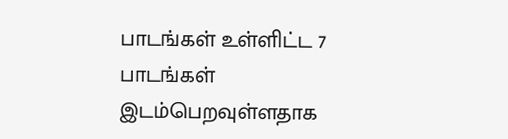பாடங்கள் உள்ளிட்ட 7 பாடங்கள் இடம்பெறவுள்ளதாக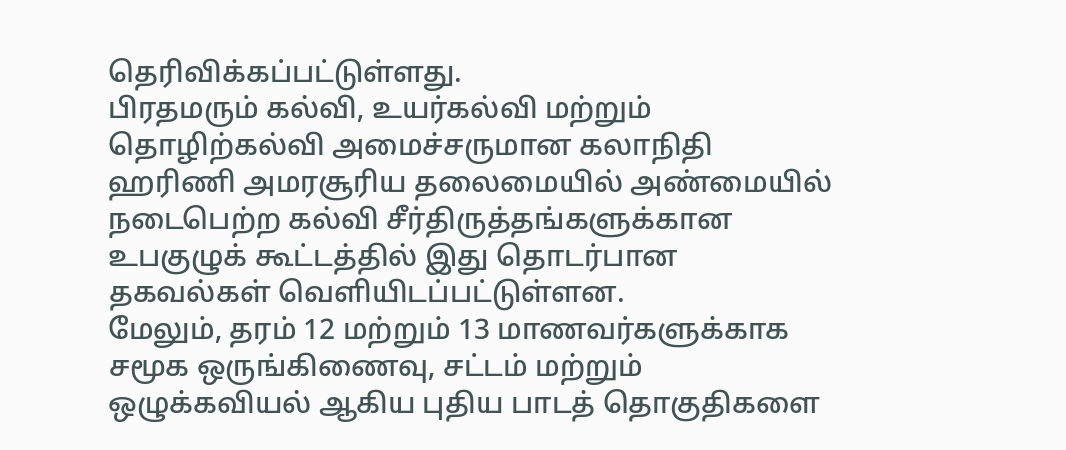தெரிவிக்கப்பட்டுள்ளது.
பிரதமரும் கல்வி, உயர்கல்வி மற்றும் தொழிற்கல்வி அமைச்சருமான கலாநிதி ஹரிணி அமரசூரிய தலைமையில் அண்மையில் நடைபெற்ற கல்வி சீர்திருத்தங்களுக்கான உபகுழுக் கூட்டத்தில் இது தொடர்பான தகவல்கள் வெளியிடப்பட்டுள்ளன.
மேலும், தரம் 12 மற்றும் 13 மாணவர்களுக்காக சமூக ஒருங்கிணைவு, சட்டம் மற்றும் ஒழுக்கவியல் ஆகிய புதிய பாடத் தொகுதிகளை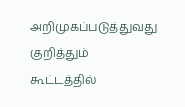அறிமுகப்படுத்துவது குறித்தும் கூட்டத்தில்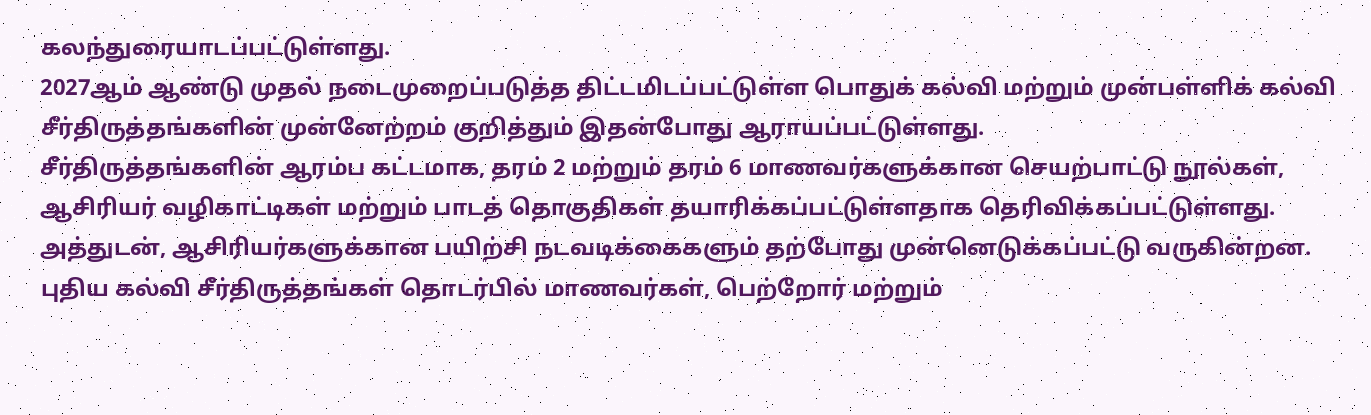கலந்துரையாடப்பட்டுள்ளது.
2027ஆம் ஆண்டு முதல் நடைமுறைப்படுத்த திட்டமிடப்பட்டுள்ள பொதுக் கல்வி மற்றும் முன்பள்ளிக் கல்வி சீர்திருத்தங்களின் முன்னேற்றம் குறித்தும் இதன்போது ஆராயப்பட்டுள்ளது.
சீர்திருத்தங்களின் ஆரம்ப கட்டமாக, தரம் 2 மற்றும் தரம் 6 மாணவர்களுக்கான செயற்பாட்டு நூல்கள், ஆசிரியர் வழிகாட்டிகள் மற்றும் பாடத் தொகுதிகள் தயாரிக்கப்பட்டுள்ளதாக தெரிவிக்கப்பட்டுள்ளது. அத்துடன், ஆசிரியர்களுக்கான பயிற்சி நடவடிக்கைகளும் தற்போது முன்னெடுக்கப்பட்டு வருகின்றன.
புதிய கல்வி சீர்திருத்தங்கள் தொடர்பில் மாணவர்கள், பெற்றோர் மற்றும்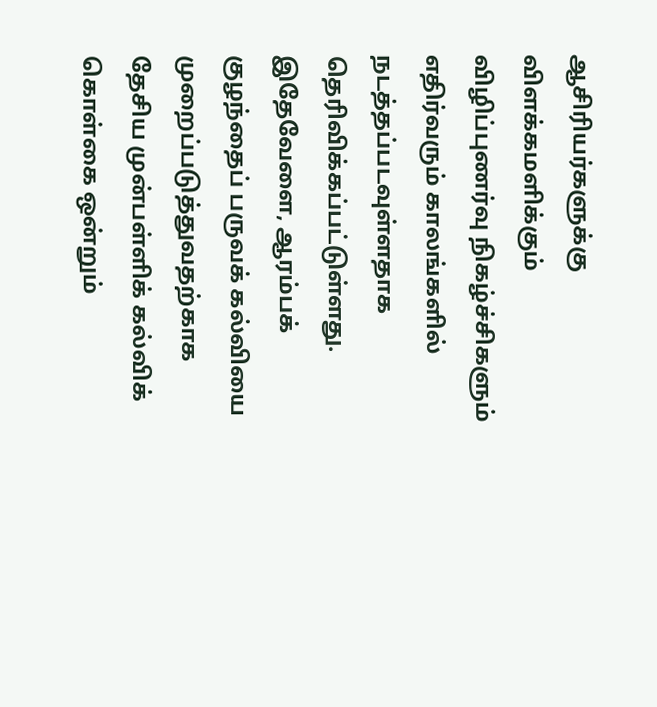ஆசிரியர்களுக்கு விளக்கமளிக்கும் விழிப்புணர்வு நிகழ்ச்சிகளும் எதிர்வரும் காலங்களில் நடத்தப்படவுள்ளதாக தெரிவிக்கப்பட்டுள்ளது.
இதேவேளை, ஆரம்பக் குழந்தைப் பருவக் கல்வியை முறைப்படுத்துவதற்காக தேசிய முன்பள்ளிக் கல்விக் கொள்கை ஒன்றும்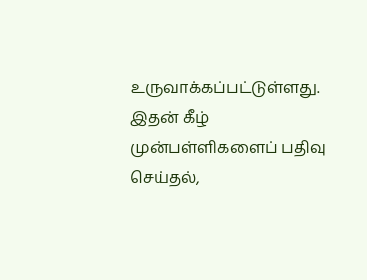உருவாக்கப்பட்டுள்ளது.
இதன் கீழ் முன்பள்ளிகளைப் பதிவு செய்தல்,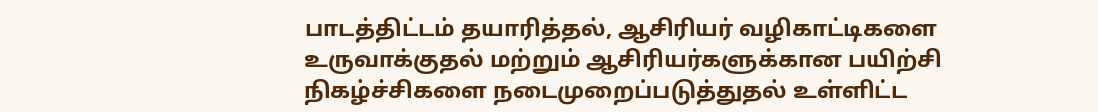பாடத்திட்டம் தயாரித்தல், ஆசிரியர் வழிகாட்டிகளை உருவாக்குதல் மற்றும் ஆசிரியர்களுக்கான பயிற்சி நிகழ்ச்சிகளை நடைமுறைப்படுத்துதல் உள்ளிட்ட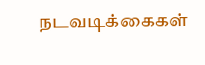நடவடிக்கைகள்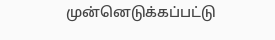முன்னெடுக்கப்பட்டு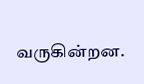வருகின்றன.